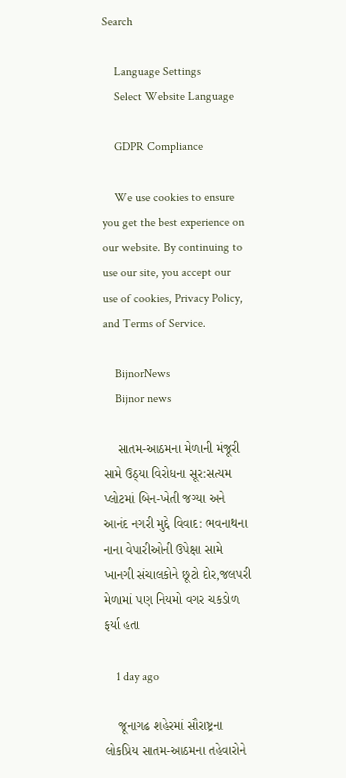Search

    Language Settings
    Select Website Language

    GDPR Compliance

    We use cookies to ensure you get the best experience on our website. By continuing to use our site, you accept our use of cookies, Privacy Policy, and Terms of Service.

    BijnorNews
    Bijnor news

    સાતમ-આઠમના મેળાની મંજૂરી સામે ઉઠ્યા વિરોધના સૂર:સત્યમ પ્લોટમાં બિન-ખેતી જગ્યા અને આનંદ નગરી મુદ્દે વિવાદ: ભવનાથના નાના વેપારીઓની ઉપેક્ષા સામે ખાનગી સંચાલકોને છૂટો દોર,જલપરી મેળામાં પણ નિયમો વગર ચકડોળ ફર્યા હતા

    1 day ago

    જૂનાગઢ શહેરમાં સૌરાષ્ટ્રના લોકપ્રિય સાતમ-આઠમના તહેવારોને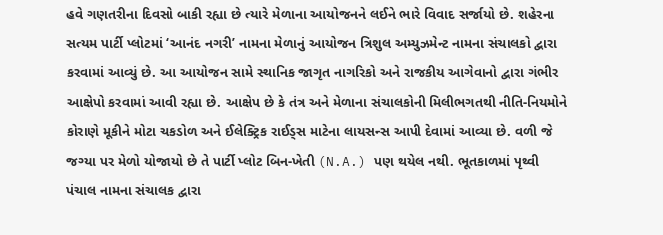હવે ગણતરીના દિવસો બાકી રહ્યા છે ત્યારે મેળાના આયોજનને લઈને ભારે વિવાદ સર્જાયો છે. શહેરના સત્યમ પાર્ટી પ્લોટમાં ‘આનંદ નગરી’ નામના મેળાનું આયોજન ત્રિશુલ અમ્યુઝમેન્ટ નામના સંચાલકો દ્વારા કરવામાં આવ્યું છે. આ આયોજન સામે સ્થાનિક જાગૃત નાગરિકો અને રાજકીય આગેવાનો દ્વારા ગંભીર આક્ષેપો કરવામાં આવી રહ્યા છે. આક્ષેપ છે કે તંત્ર અને મેળાના સંચાલકોની મિલીભગતથી નીતિ-નિયમોને કોરાણે મૂકીને મોટા ચકડોળ અને ઈલેક્ટ્રિક રાઈડ્સ માટેના લાયસન્સ આપી દેવામાં આવ્યા છે. વળી જે જગ્યા પર મેળો યોજાયો છે તે પાર્ટી પ્લોટ બિન-ખેતી (N.A.) પણ થયેલ નથી. ભૂતકાળમાં પૃથ્વી પંચાલ નામના સંચાલક દ્વારા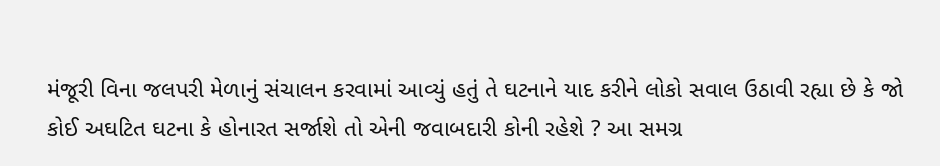મંજૂરી વિના જલપરી મેળાનું સંચાલન કરવામાં આવ્યું હતું તે ઘટનાને યાદ કરીને લોકો સવાલ ઉઠાવી રહ્યા છે કે જો કોઈ અઘટિત ઘટના કે હોનારત સર્જાશે તો એની જવાબદારી કોની રહેશે ? આ સમગ્ર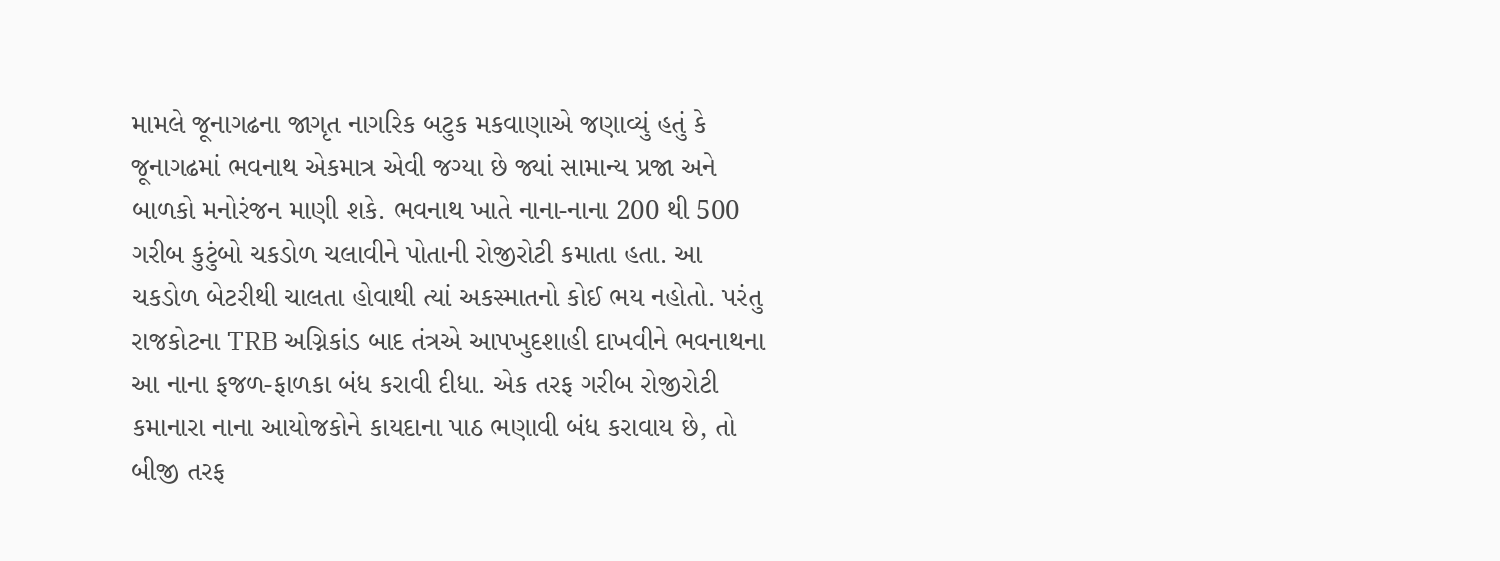મામલે જૂનાગઢના જાગૃત નાગરિક બટુક મકવાણાએ જણાવ્યું હતું કે જૂનાગઢમાં ભવનાથ એકમાત્ર એવી જગ્યા છે જ્યાં સામાન્ય પ્રજા અને બાળકો મનોરંજન માણી શકે. ભવનાથ ખાતે નાના-નાના 200 થી 500 ગરીબ કુટુંબો ચકડોળ ચલાવીને પોતાની રોજીરોટી કમાતા હતા. આ ચકડોળ બેટરીથી ચાલતા હોવાથી ત્યાં અકસ્માતનો કોઈ ભય નહોતો. પરંતુ રાજકોટના TRB અગ્નિકાંડ બાદ તંત્રએ આપખુદશાહી દાખવીને ભવનાથના આ નાના ફજળ-ફાળકા બંધ કરાવી દીધા. એક તરફ ગરીબ રોજીરોટી કમાનારા નાના આયોજકોને કાયદાના પાઠ ભણાવી બંધ કરાવાય છે, તો બીજી તરફ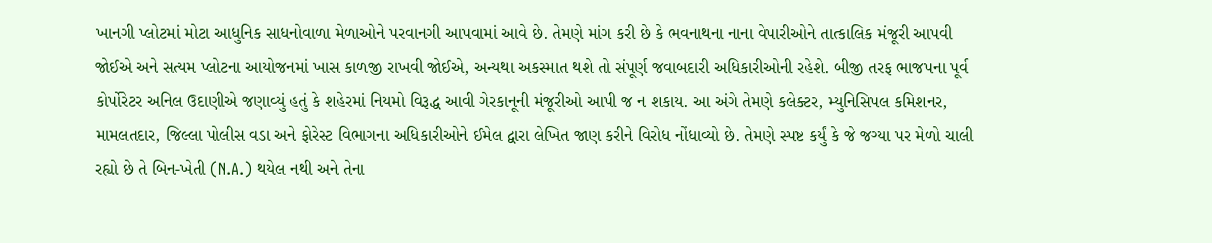ખાનગી પ્લોટમાં મોટા આધુનિક સાધનોવાળા મેળાઓને પરવાનગી આપવામાં આવે છે. તેમણે માંગ કરી છે કે ભવનાથના નાના વેપારીઓને તાત્કાલિક મંજૂરી આપવી જોઈએ અને સત્યમ પ્લોટના આયોજનમાં ખાસ કાળજી રાખવી જોઈએ, અન્યથા અકસ્માત થશે તો સંપૂર્ણ જવાબદારી અધિકારીઓની રહેશે. બીજી તરફ ભાજપના પૂર્વ કોર્પોરેટર અનિલ ઉદાણીએ જણાવ્યું હતું કે શહેરમાં નિયમો વિરૂદ્ધ આવી ગેરકાનૂની મંજૂરીઓ આપી જ ન શકાય. આ અંગે તેમણે કલેક્ટર, મ્યુનિસિપલ કમિશનર, મામલતદાર, જિલ્લા પોલીસ વડા અને ફોરેસ્ટ વિભાગના અધિકારીઓને ઈમેલ દ્વારા લેખિત જાણ કરીને વિરોધ નોંધાવ્યો છે. તેમણે સ્પષ્ટ કર્યું કે જે જગ્યા પર મેળો ચાલી રહ્યો છે તે બિન-ખેતી (N.A.) થયેલ નથી અને તેના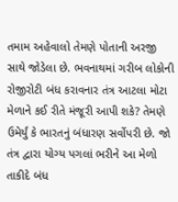તમામ અહેવાલો તેમણે પોતાની અરજી સાથે જોડેલા છે. ભવનાથમાં ગરીબ લોકોની રોજીરોટી બંધ કરાવનાર તંત્ર આટલા મોટા મેળાને કઈ રીતે મંજૂરી આપી શકે? તેમણે ઉમેર્યું કે ભારતનું બંધારણ સર્વોપરી છે. જો તંત્ર દ્વારા યોગ્ય પગલાં ભરીને આ મેળો તાકીદે બંધ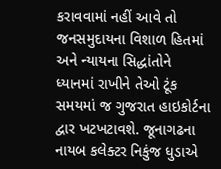કરાવવામાં નહીં આવે તો જનસમુદાયના વિશાળ હિતમાં અને ન્યાયના સિદ્ધાંતોને ધ્યાનમાં રાખીને તેઓ ટૂંક સમયમાં જ ગુજરાત હાઇકોર્ટના દ્વાર ખટખટાવશે. જૂનાગઢના નાયબ કલેક્ટર નિકુંજ ધુડાએ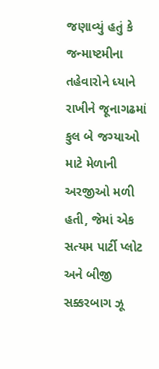જણાવ્યું હતું કે જન્માષ્ટમીના તહેવારોને ધ્યાને રાખીને જૂનાગઢમાં કુલ બે જગ્યાઓ માટે મેળાની અરજીઓ મળી હતી, જેમાં એક સત્યમ પાર્ટી પ્લોટ અને બીજી સક્કરબાગ ઝૂ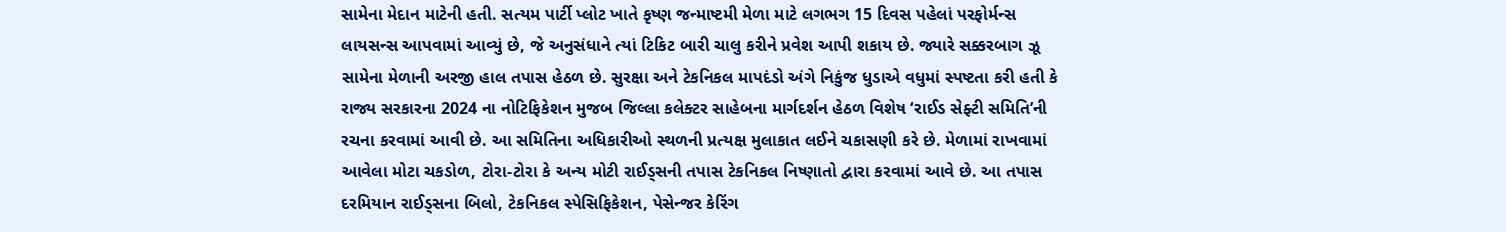સામેના મેદાન માટેની હતી. સત્યમ પાર્ટી પ્લોટ ખાતે કૃષ્ણ જન્માષ્ટમી મેળા માટે લગભગ 15 દિવસ પહેલાં પરફોર્મન્સ લાયસન્સ આપવામાં આવ્યું છે, જે અનુસંધાને ત્યાં ટિકિટ બારી ચાલુ કરીને પ્રવેશ આપી શકાય છે. જ્યારે સક્કરબાગ ઝૂ સામેના મેળાની અરજી હાલ તપાસ હેઠળ છે. સુરક્ષા અને ટેકનિકલ માપદંડો અંગે નિકુંજ ધુડાએ વધુમાં સ્પષ્ટતા કરી હતી કે રાજ્ય સરકારના 2024 ના નોટિફિકેશન મુજબ જિલ્લા કલેક્ટર સાહેબના માર્ગદર્શન હેઠળ વિશેષ ‘રાઈડ સેફ્ટી સમિતિ’ની રચના કરવામાં આવી છે. આ સમિતિના અધિકારીઓ સ્થળની પ્રત્યક્ષ મુલાકાત લઈને ચકાસણી કરે છે. મેળામાં રાખવામાં આવેલા મોટા ચકડોળ, ટોરા-ટોરા કે અન્ય મોટી રાઈડ્સની તપાસ ટેકનિકલ નિષ્ણાતો દ્વારા કરવામાં આવે છે. આ તપાસ દરમિયાન રાઈડ્સના બિલો, ટેકનિકલ સ્પેસિફિકેશન, પેસેન્જર કેરિંગ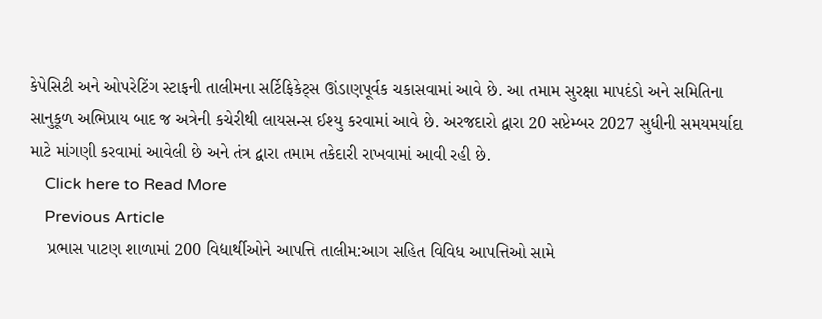કેપેસિટી અને ઓપરેટિંગ સ્ટાફની તાલીમના સર્ટિફિકેટ્સ ઊંડાણપૂર્વક ચકાસવામાં આવે છે. આ તમામ સુરક્ષા માપદંડો અને સમિતિના સાનુકૂળ અભિપ્રાય બાદ જ અત્રેની કચેરીથી લાયસન્સ ઈશ્યુ કરવામાં આવે છે. અરજદારો દ્વારા 20 સપ્ટેમ્બર 2027 સુધીની સમયમર્યાદા માટે માંગણી કરવામાં આવેલી છે અને તંત્ર દ્વારા તમામ તકેદારી રાખવામાં આવી રહી છે.
    Click here to Read More
    Previous Article
    પ્રભાસ પાટણ શાળામાં 200 વિદ્યાર્થીઓને આપત્તિ તાલીમ:આગ સહિત વિવિધ આપત્તિઓ સામે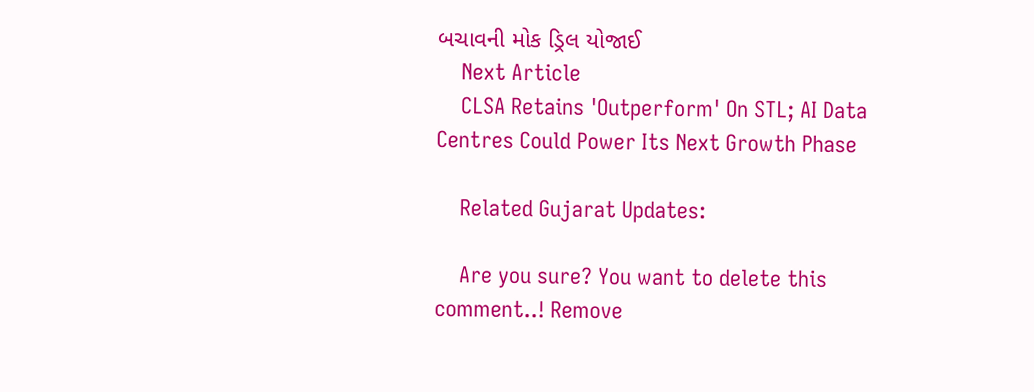બચાવની મોક ડ્રિલ યોજાઈ
    Next Article
    CLSA Retains 'Outperform' On STL; AI Data Centres Could Power Its Next Growth Phase

    Related Gujarat Updates:

    Are you sure? You want to delete this comment..! Remove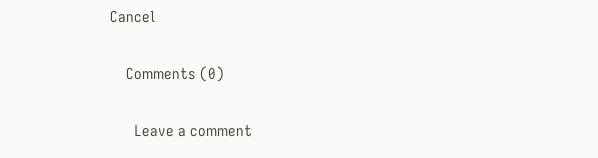Cancel

    Comments (0)

      Leave a comment